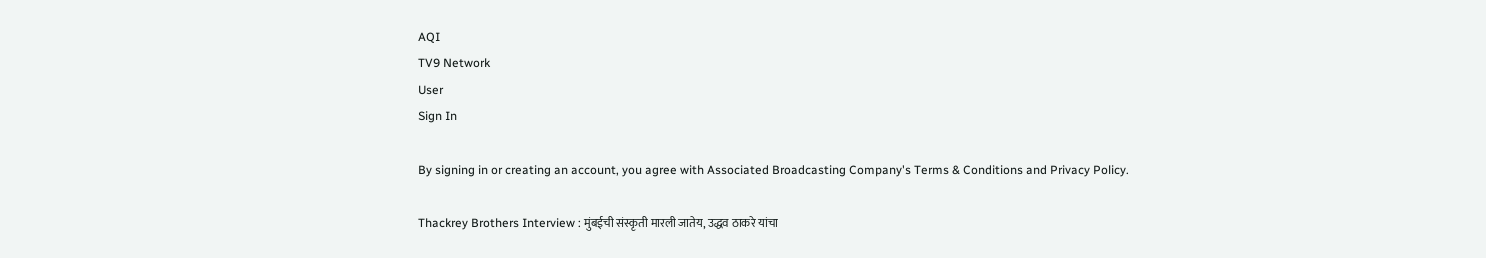AQI
TV9 Network
User
Sign In

By signing in or creating an account, you agree with Associated Broadcasting Company's Terms & Conditions and Privacy Policy.

Thackrey Brothers Interview : मुंबईची संस्कृती मारली जातेय, उद्धव ठाकरे यांचा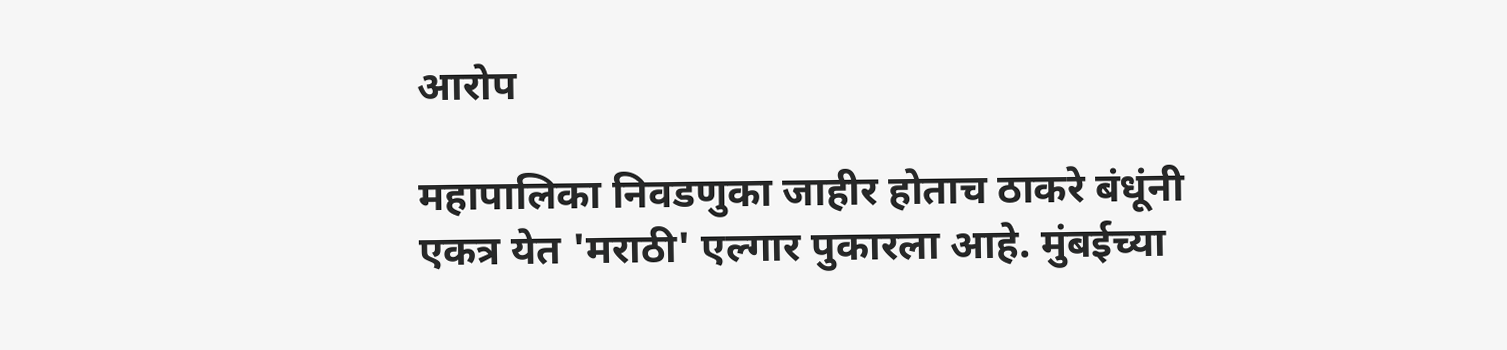आरोप

महापालिका निवडणुका जाहीर होताच ठाकरे बंधूंनी एकत्र येत 'मराठी' एल्गार पुकारला आहे. मुंबईच्या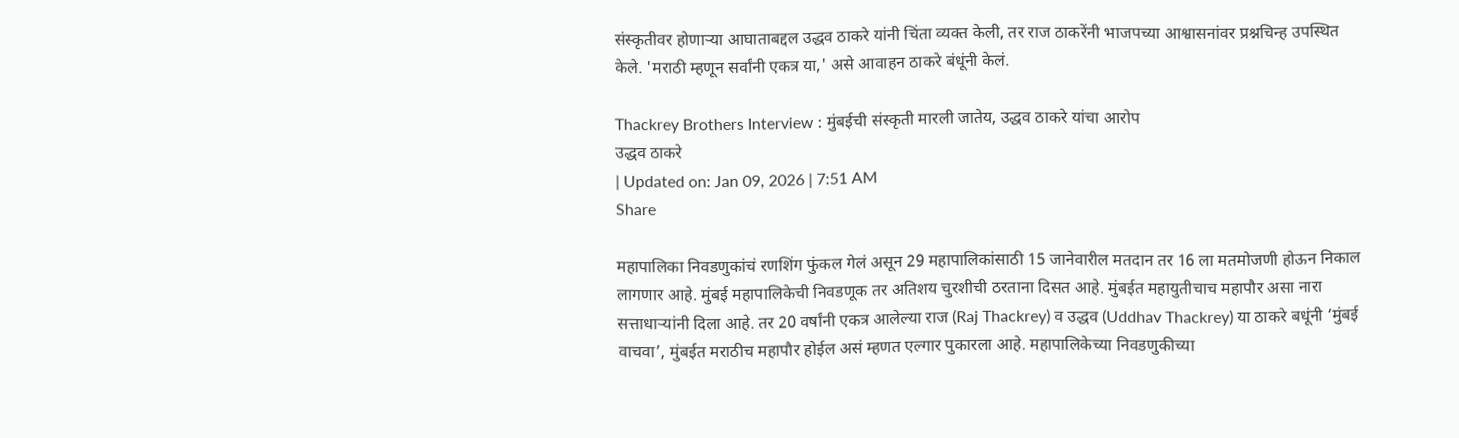संस्कृतीवर होणाऱ्या आघाताबद्दल उद्धव ठाकरे यांनी चिंता व्यक्त केली, तर राज ठाकरेंनी भाजपच्या आश्वासनांवर प्रश्नचिन्ह उपस्थित केले. 'मराठी म्हणून सर्वांनी एकत्र या,' असे आवाहन ठाकरे बंधूंनी केलं.

Thackrey Brothers Interview : मुंबईची संस्कृती मारली जातेय, उद्धव ठाकरे यांचा आरोप
उद्धव ठाकरे
| Updated on: Jan 09, 2026 | 7:51 AM
Share

महापालिका निवडणुकांचं रणशिंग फुंकल गेलं असून 29 महापालिकांसाठी 15 जानेवारील मतदान तर 16 ला मतमोजणी होऊन निकाल लागणार आहे. मुंबई महापालिकेची निवडणूक तर अतिशय चुरशीची ठरताना दिसत आहे. मुंबईत महायुतीचाच महापौर असा नारा सत्ताधाऱ्यांनी दिला आहे. तर 20 वर्षांनी एकत्र आलेल्या राज (Raj Thackrey) व उद्धव (Uddhav Thackrey) या ठाकरे बधूंनी ‘मुंबई वाचवा’, मुंबईत मराठीच महापौर होईल असं म्हणत एल्गार पुकारला आहे. महापालिकेच्या निवडणुकीच्या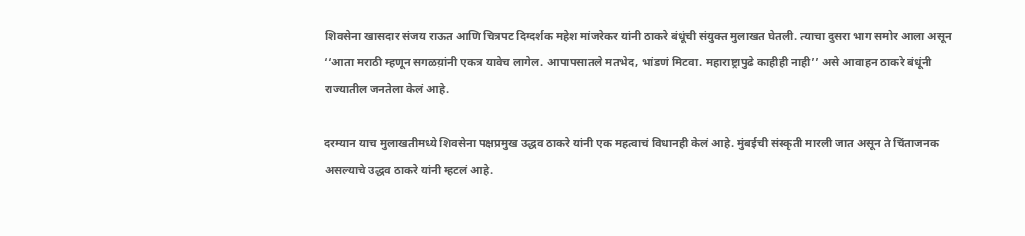शिवसेना खासदार संजय राऊत आणि चित्रपट दिग्दर्शक महेश मांजरेकर यांनी ठाकरे बंधूंची संयुक्त मुलाखत घेतली. त्याचा दुसरा भाग समोर आला असून ‘‘आता मराठी म्हणून सगळय़ांनी एकत्र यावेच लागेल. आपापसातले मतभेद, भांडणं मिटवा. महाराष्ट्रापुढे काहीही नाही’’ असे आवाहन ठाकरे बंधूंनी राज्यातील जनतेला केलं आहे.

दरम्यान याच मुलाखतीमध्ये शिवसेना पक्षप्रमुख उद्धव ठाकरे यांनी एक महत्वाचं विधानही केलं आहे. मुंबईची संस्कृती मारली जात असून ते चिंताजनक असल्याचे उद्धव ठाकरे यांनी म्हटलं आहे.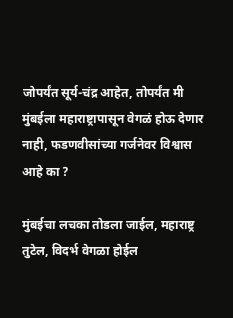जोपर्यंत सूर्य-चंद्र आहेत, तोपर्यंत मी मुंबईला महाराष्ट्रापासून वेगळं होऊ देणार नाही, फडणवीसांच्या गर्जनेवर विश्वास आहे का ?

मुंबईचा लचका तोडला जाईल, महाराष्ट्र तुटेल, विदर्भ वेगळा होईल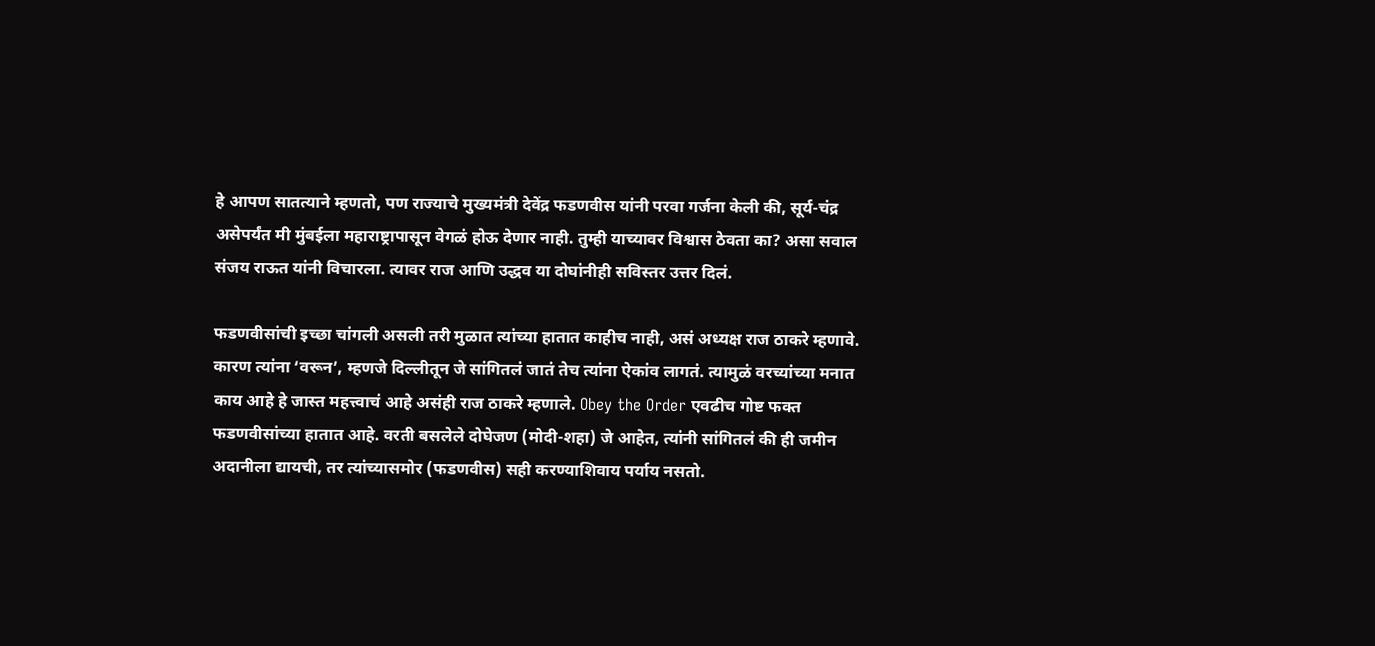हे आपण सातत्याने म्हणतो, पण राज्याचे मुख्यमंत्री देवेंद्र फडणवीस यांनी परवा गर्जना केली की, सूर्य-चंद्र असेपर्यंत मी मुंबईला महाराष्ट्रापासून वेगळं होऊ देणार नाही. तुम्ही याच्यावर विश्वास ठेवता का? असा सवाल संजय राऊत यांनी विचारला. त्यावर राज आणि उद्धव या दोघांनीही सविस्तर उत्तर दिलं.

फडणवीसांची इच्छा चांगली असली तरी मुळात त्यांच्या हातात काहीच नाही, असं अध्यक्ष राज ठाकरे म्हणावे. कारण त्यांना ‘वरून’, म्हणजे दिल्लीतून जे सांगितलं जातं तेच त्यांना ऐकांव लागतं. त्यामुळं वरच्यांच्या मनात काय आहे हे जास्त महत्त्वाचं आहे असंही राज ठाकरे म्हणाले. Obey the Order एवढीच गोष्ट फक्त फडणवीसांच्या हातात आहे. वरती बसलेले दोघेजण (मोदी-शहा) जे आहेत, त्यांनी सांगितलं की ही जमीन अदानीला द्यायची, तर त्यांच्यासमोर (फडणवीस) सही करण्याशिवाय पर्याय नसतो.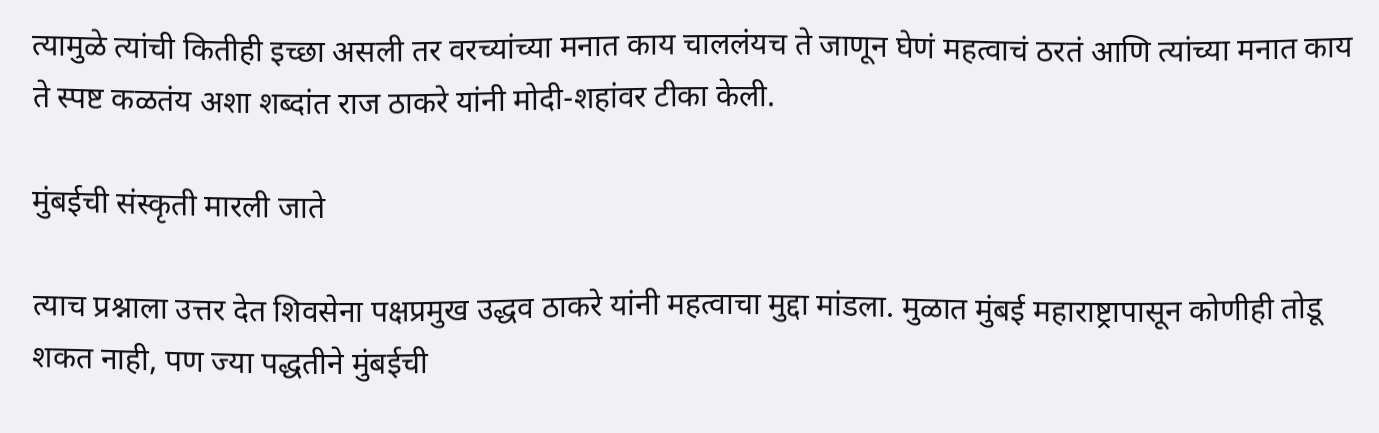त्यामुळे त्यांची कितीही इच्छा असली तर वरच्यांच्या मनात काय चाललंयच ते जाणून घेणं महत्वाचं ठरतं आणि त्यांच्या मनात काय ते स्पष्ट कळतंय अशा शब्दांत राज ठाकरे यांनी मोदी-शहांवर टीका केली.

मुंबईची संस्कृती मारली जाते

त्याच प्रश्नाला उत्तर देत शिवसेना पक्षप्रमुख उद्धव ठाकरे यांनी महत्वाचा मुद्दा मांडला. मुळात मुंबई महाराष्ट्रापासून कोणीही तोडू शकत नाही, पण ज्या पद्धतीने मुंबईची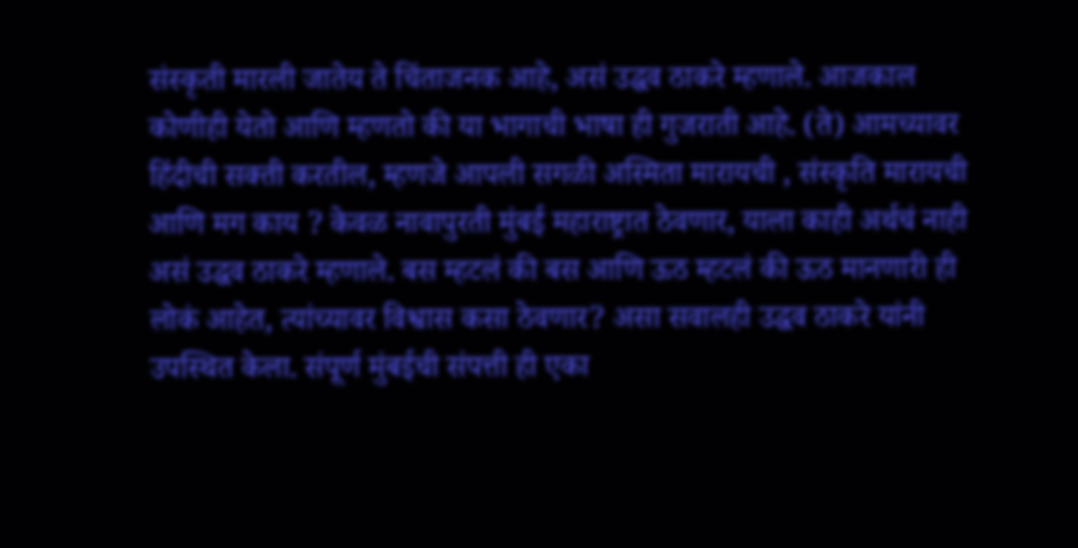संस्कृती मारली जातेय ते चिंताजनक आहे, असं उद्धव ठाकरे म्हणाले. आजकाल कोणीही येतो आणि म्हणतो की या भागाची भाषा ही गुजराती आहे. (ते) आमच्यावर हिंदीची सक्ती करतील, म्हणजे आपली सगळी अस्मिता मारायची , संस्कृति मारायची आणि मग काय ? केवळ नावापुरती मुंबई महाराष्ट्रात ठेवणार, याला काही अर्थचं नाही असं उद्धव ठाकरे म्हणाले. बस म्हटलं की बस आणि ऊठ म्हटलं की ऊठ मानणारी ही लोकं आहेत, त्यांच्यावर विश्वास कसा ठेवणार? असा सवालही उद्धव ठाकरे यांनी उपस्थित केला. संपूर्ण मुंबईची संपत्ती ही एका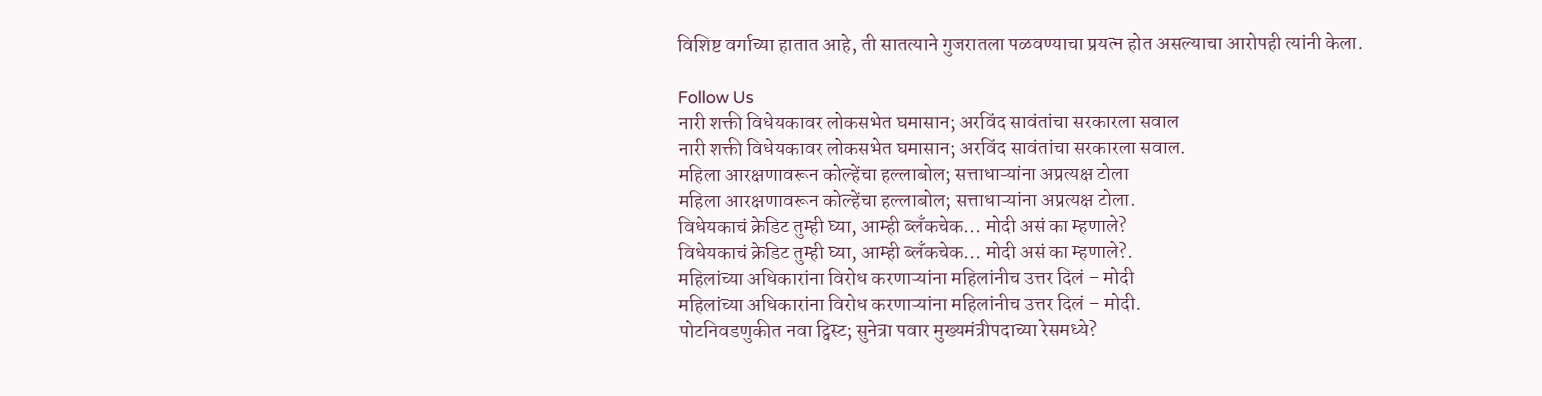विशिष्ट वर्गाच्या हातात आहे, ती सातत्याने गुजरातला पळवण्याचा प्रयत्न होत असल्याचा आरोपही त्यांनी केला.

Follow Us
नारी शक्ती विधेयकावर लोकसभेत घमासान; अरविंद सावंतांचा सरकारला सवाल
नारी शक्ती विधेयकावर लोकसभेत घमासान; अरविंद सावंतांचा सरकारला सवाल.
महिला आरक्षणावरून कोल्हेंचा हल्लाबोल; सत्ताधाऱ्यांना अप्रत्यक्ष टोला
महिला आरक्षणावरून कोल्हेंचा हल्लाबोल; सत्ताधाऱ्यांना अप्रत्यक्ष टोला.
विधेयकाचं क्रेडिट तुम्ही घ्या, आम्ही ब्लँकचेक... मोदी असं का म्हणाले?
विधेयकाचं क्रेडिट तुम्ही घ्या, आम्ही ब्लँकचेक... मोदी असं का म्हणाले?.
महिलांच्या अधिकारांना विरोध करणाऱ्यांना महिलांनीच उत्तर दिलं – मोदी
महिलांच्या अधिकारांना विरोध करणाऱ्यांना महिलांनीच उत्तर दिलं – मोदी.
पोटनिवडणुकीत नवा ट्विस्ट; सुनेत्रा पवार मुख्यमंत्रीपदाच्या रेसमध्ये?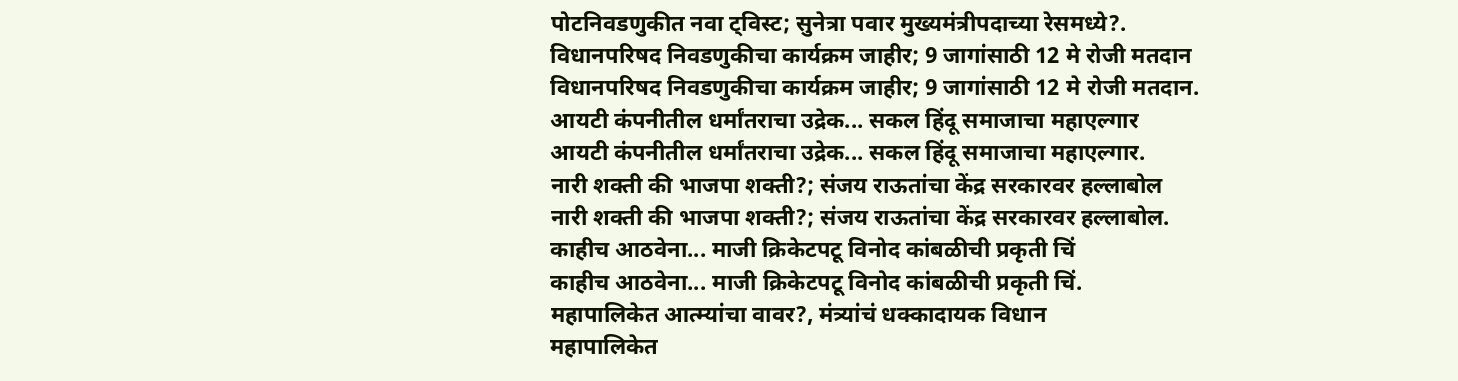पोटनिवडणुकीत नवा ट्विस्ट; सुनेत्रा पवार मुख्यमंत्रीपदाच्या रेसमध्ये?.
विधानपरिषद निवडणुकीचा कार्यक्रम जाहीर; 9 जागांसाठी 12 मे रोजी मतदान
विधानपरिषद निवडणुकीचा कार्यक्रम जाहीर; 9 जागांसाठी 12 मे रोजी मतदान.
आयटी कंपनीतील धर्मांतराचा उद्रेक... सकल हिंदू समाजाचा महाएल्गार
आयटी कंपनीतील धर्मांतराचा उद्रेक... सकल हिंदू समाजाचा महाएल्गार.
नारी शक्ती की भाजपा शक्ती?; संजय राऊतांचा केंद्र सरकारवर हल्लाबोल
नारी शक्ती की भाजपा शक्ती?; संजय राऊतांचा केंद्र सरकारवर हल्लाबोल.
काहीच आठवेना... माजी क्रिकेटपटू विनोद कांबळीची प्रकृती चिं
काहीच आठवेना... माजी क्रिकेटपटू विनोद कांबळीची प्रकृती चिं.
महापालिकेत आत्म्यांचा वावर?, मंत्र्यांचं धक्कादायक विधान
महापालिकेत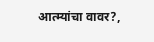आत्म्यांचा वावर?,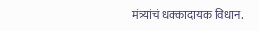मंत्र्यांचं धक्कादायक विधान.